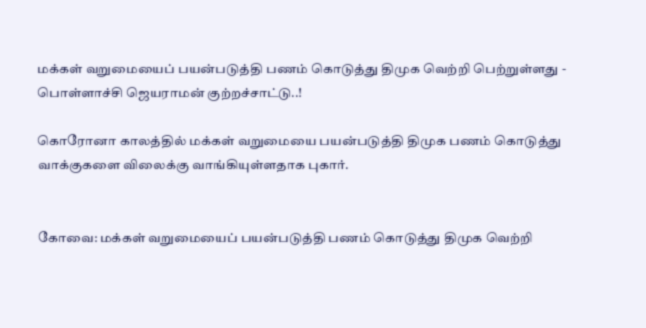மக்கள் வறுமையைப் பயன்படுத்தி பணம் கொடுத்து திமுக வெற்றி பெற்றுள்ளது - பொள்ளாச்சி ஜெயராமன் குற்றச்சாட்டு..!

கொரோனா காலத்தில் மக்கள் வறுமையை பயன்படுத்தி திமுக பணம் கொடுத்து வாக்குகளை விலைக்கு வாங்கியுள்ளதாக புகார்.


கோவை: மக்கள் வறுமையைப் பயன்படுத்தி பணம் கொடுத்து திமுக வெற்றி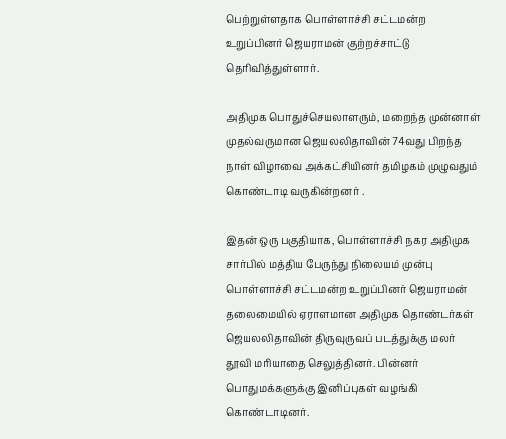பெற்றுள்ளதாக பொள்ளாச்சி சட்டமன்ற உறுப்பினர் ஜெயராமன் குற்றச்சாட்டு தெரிவித்துள்ளார்.

அதிமுக பொதுச்செயலாளரும், மறைந்த முன்னாள் முதல்வருமான ஜெயலலிதாவின் 74வது பிறந்த நாள் விழாவை அக்கட்சியினர் தமிழகம் முழுவதும் கொண்டாடி வருகின்றனர் .

இதன் ஒரு பகுதியாக, பொள்ளாச்சி நகர அதிமுக சார்பில் மத்திய பேருந்து நிலையம் முன்பு பொள்ளாச்சி சட்டமன்ற உறுப்பினர் ஜெயராமன் தலைமையில் ஏராளமான அதிமுக தொண்டர்கள் ஜெயலலிதாவின் திருவுருவப் படத்துக்கு மலர் தூவி மரியாதை செலுத்தினர். பின்னர் பொதுமக்களுக்கு இனிப்புகள் வழங்கி கொண்டாடினர்.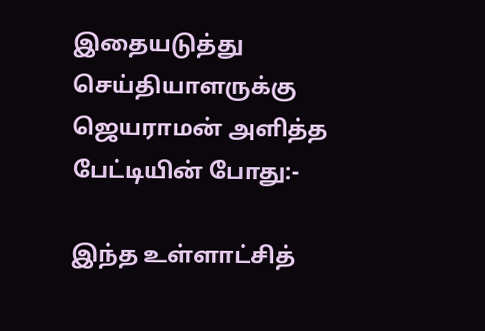இதையடுத்து செய்தியாளருக்கு ஜெயராமன் அளித்த பேட்டியின் போது:-

இந்த உள்ளாட்சித்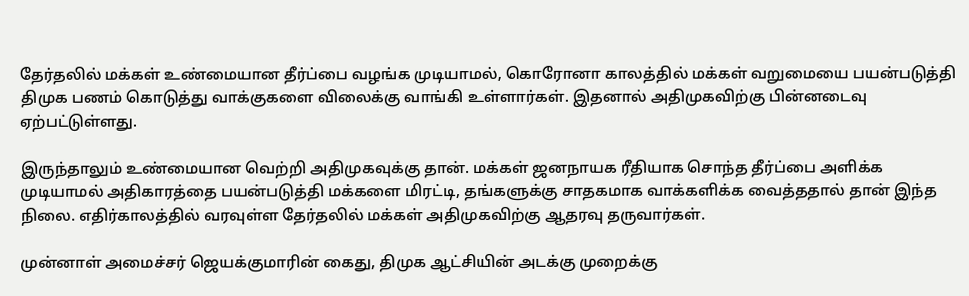தேர்தலில் மக்கள் உண்மையான தீர்ப்பை வழங்க முடியாமல், கொரோனா காலத்தில் மக்கள் வறுமையை பயன்படுத்தி திமுக பணம் கொடுத்து வாக்குகளை விலைக்கு வாங்கி உள்ளார்கள். இதனால் அதிமுகவிற்கு பின்னடைவு ஏற்பட்டுள்ளது.

இருந்தாலும் உண்மையான வெற்றி அதிமுகவுக்கு தான். மக்கள் ஜனநாயக ரீதியாக சொந்த தீர்ப்பை அளிக்க முடியாமல் அதிகாரத்தை பயன்படுத்தி மக்களை மிரட்டி, தங்களுக்கு சாதகமாக வாக்களிக்க வைத்ததால் தான் இந்த நிலை. எதிர்காலத்தில் வரவுள்ள தேர்தலில் மக்கள் அதிமுகவிற்கு ஆதரவு தருவார்கள்.

முன்னாள் அமைச்சர் ஜெயக்குமாரின் கைது, திமுக ஆட்சியின் அடக்கு முறைக்கு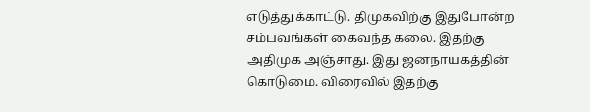எடுத்துக்காட்டு. திமுகவிற்கு இதுபோன்ற சம்பவங்கள் கைவந்த கலை. இதற்கு அதிமுக அஞ்சாது. இது ஜனநாயகத்தின் கொடுமை. விரைவில் இதற்கு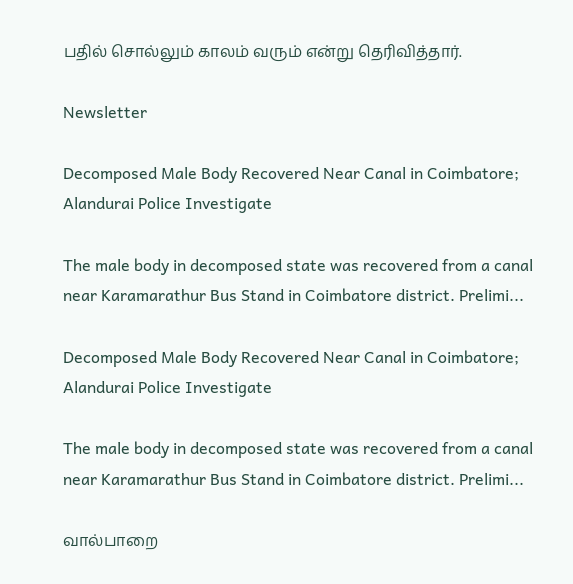பதில் சொல்லும் காலம் வரும் என்று தெரிவித்தார்.

Newsletter

Decomposed Male Body Recovered Near Canal in Coimbatore; Alandurai Police Investigate

The male body in decomposed state was recovered from a canal near Karamarathur Bus Stand in Coimbatore district. Prelimi...

Decomposed Male Body Recovered Near Canal in Coimbatore; Alandurai Police Investigate

The male body in decomposed state was recovered from a canal near Karamarathur Bus Stand in Coimbatore district. Prelimi...

வால்பாறை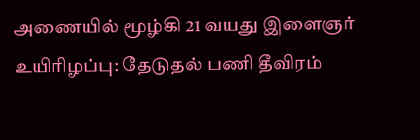அணையில் மூழ்கி 21 வயது இளைஞர் உயிரிழப்பு: தேடுதல் பணி தீவிரம்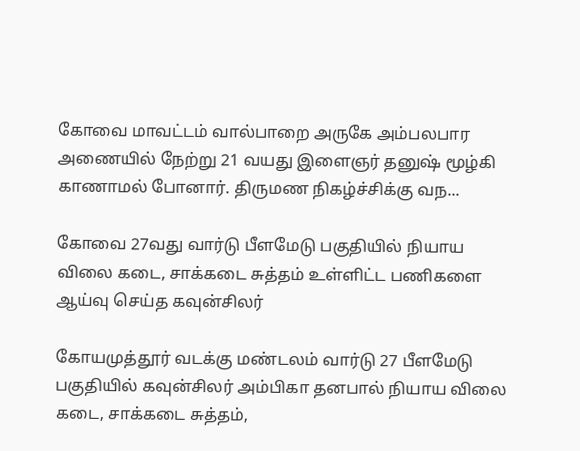கோவை மாவட்டம் வால்பாறை அருகே அம்பலபார அணையில் நேற்று 21 வயது இளைஞர் தனுஷ் மூழ்கி காணாமல் போனார். திருமண நிகழ்ச்சிக்கு வந...

கோவை 27வது வார்டு பீளமேடு பகுதியில் நியாய விலை கடை, சாக்கடை சுத்தம் உள்ளிட்ட பணிகளை ஆய்வு செய்த கவுன்சிலர்

கோயமுத்தூர் வடக்கு மண்டலம் வார்டு 27 பீளமேடு பகுதியில் கவுன்சிலர் அம்பிகா தனபால் நியாய விலை கடை, சாக்கடை சுத்தம்,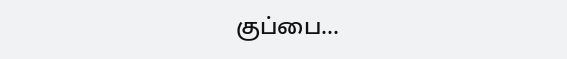குப்பை...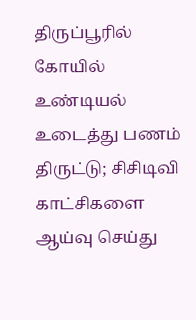திருப்பூரில் கோயில் உண்டியல் உடைத்து பணம் திருட்டு; சிசிடிவி காட்சிகளை ஆய்வு செய்து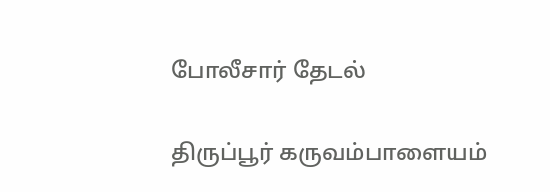போலீசார் தேடல்

திருப்பூர் கருவம்பாளையம்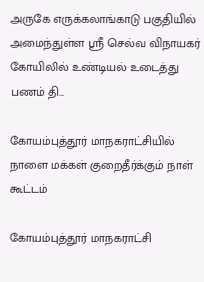அருகே எருக்கலாங்காடு பகுதியில் அமைந்துள்ள ஸ்ரீ செல்வ விநாயகர் கோயிலில் உண்டியல் உடைத்து பணம் தி...

கோயம்புத்தூர் மாநகராட்சியில் நாளை மக்கள் குறைதீர்க்கும் நாள் கூட்டம்

கோயம்புத்தூர் மாநகராட்சி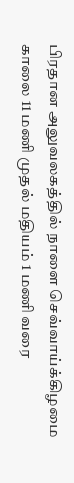பிரதான அலுவலகத்தில் நாளை செவ்வாய்க்கிழமை காலை 11 மணி முதல் மதியம் 1 மணி வரை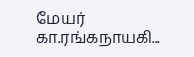மேயர் கா.ரங்கநாயகி...